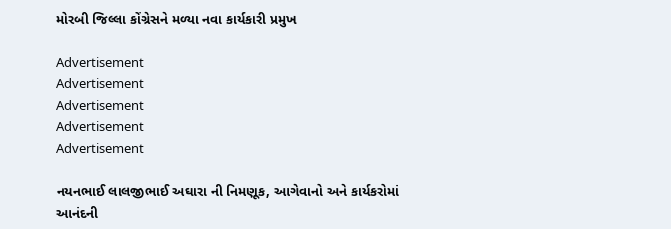મોરબી જિલ્લા કોંગ્રેસને મળ્યા નવા કાર્યકારી પ્રમુખ

Advertisement
Advertisement
Advertisement
Advertisement
Advertisement

નયનભાઈ લાલજીભાઈ અઘારા ની નિમણૂક, આગેવાનો અને કાર્યકરોમાં આનંદની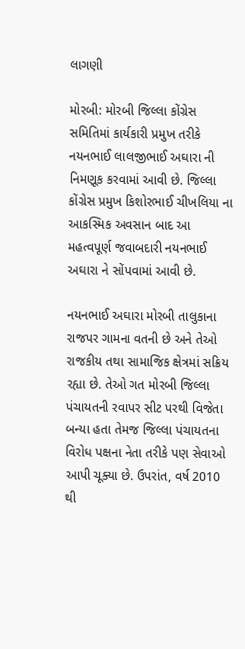લાગણી

મોરબી: મોરબી જિલ્લા કોંગ્રેસ સમિતિમાં કાર્યકારી પ્રમુખ તરીકે નયનભાઈ લાલજીભાઈ અઘારા ની નિમણૂક કરવામાં આવી છે. જિલ્લા કોંગ્રેસ પ્રમુખ કિશોરભાઈ ચીખલિયા ના આકસ્મિક અવસાન બાદ આ મહત્વપૂર્ણ જવાબદારી નયનભાઈ અઘારા ને સોંપવામાં આવી છે.

નયનભાઈ અઘારા મોરબી તાલુકાના રાજપર ગામના વતની છે અને તેઓ રાજકીય તથા સામાજિક ક્ષેત્રમાં સક્રિય રહ્યા છે. તેઓ ગત મોરબી જિલ્લા પંચાયતની રવાપર સીટ પરથી વિજેતા બન્યા હતા તેમજ જિલ્લા પંચાયતના વિરોધ પક્ષના નેતા તરીકે પણ સેવાઓ આપી ચૂક્યા છે. ઉપરાંત, વર્ષ 2010 થી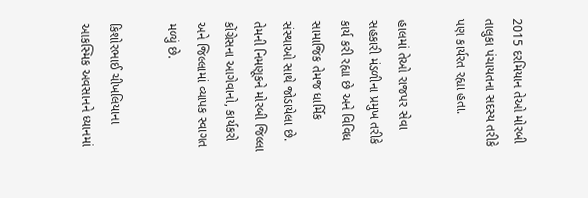2015 દરમિયાન તેઓ મોરબી તાલુકા પંચાયતના સદસ્ય તરીકે પણ કાર્યરત રહ્યા હતા.

હાલમાં તેઓ રાજપર સેવા સહકારી મંડળીના પ્રમુખ તરીકે કાર્ય કરી રહ્યા છે અને વિવિધ સામાજિક તેમજ ધાર્મિક સંસ્થાઓ સાથે જોડાયેલા છે. તેમની નિમણૂકને મોરબી જિલ્લા કોંગ્રેસના આગેવાનો, કાર્યકરો અને જિલ્લામાં વ્યાપક સ્વાગત મળ્યું છે.

કિશોરભાઈ ચીખલિયાના આકસ્મિક અવસાનને ધ્યાનમાં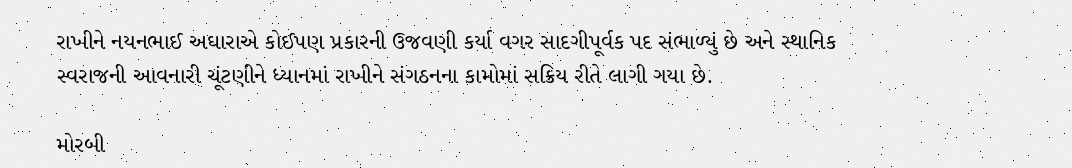રાખીને નયનભાઈ અઘારાએ કોઈપણ પ્રકારની ઉજવણી કર્યા વગર સાદગીપૂર્વક પદ સંભાળ્યું છે અને સ્થાનિક સ્વરાજની આવનારી ચૂંટણીને ધ્યાનમાં રાખીને સંગઠનના કામોમાં સક્રિય રીતે લાગી ગયા છે.

મોરબી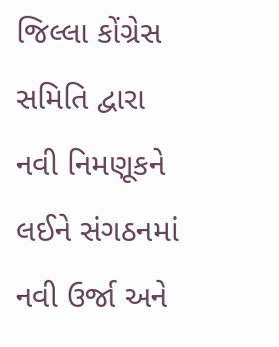જિલ્લા કોંગ્રેસ સમિતિ દ્વારા નવી નિમણૂકને લઈને સંગઠનમાં નવી ઉર્જા અને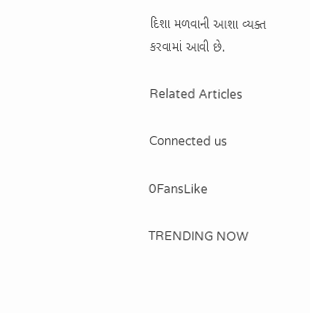દિશા મળવાની આશા વ્યક્ત કરવામાં આવી છે.

Related Articles

Connected us

0FansLike

TRENDING NOW